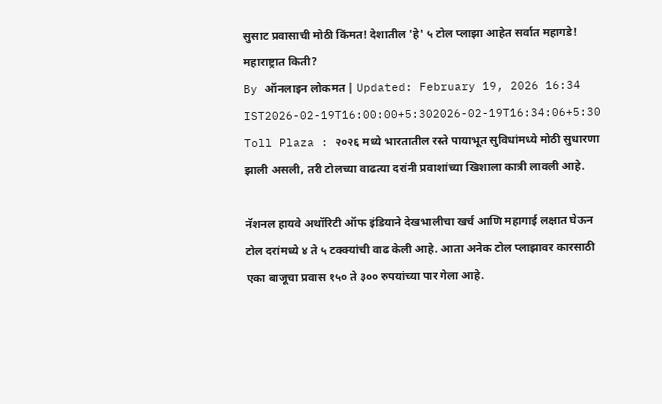सुसाट प्रवासाची मोठी किंमत! देशातील 'हे' ५ टोल प्लाझा आहेत सर्वात महागडे! महाराष्ट्रात किती?
By ऑनलाइन लोकमत | Updated: February 19, 2026 16:34 IST2026-02-19T16:00:00+5:302026-02-19T16:34:06+5:30
Toll Plaza : २०२६ मध्ये भारतातील रस्ते पायाभूत सुविधांमध्ये मोठी सुधारणा झाली असली, तरी टोलच्या वाढत्या दरांनी प्रवाशांच्या खिशाला कात्री लावली आहे.

नॅशनल हायवे अथॉरिटी ऑफ इंडियाने देखभालीचा खर्च आणि महागाई लक्षात घेऊन टोल दरांमध्ये ४ ते ५ टक्क्यांची वाढ केली आहे. आता अनेक टोल प्लाझावर कारसाठी एका बाजूचा प्रवास १५० ते ३०० रुपयांच्या पार गेला आहे.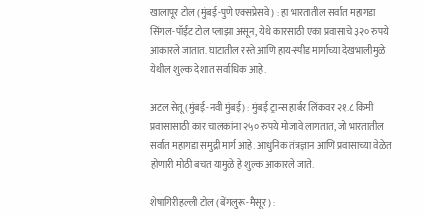खालापूर टोल (मुंबई-पुणे एक्सप्रेसवे) : हा भारतातील सर्वात महागडा सिंगल-पॉईंट टोल प्लाझा असून, येथे कारसाठी एका प्रवासाचे ३२० रुपये आकारले जातात. घाटातील रस्ते आणि हाय-स्पीड मार्गाच्या देखभालीमुळे येथील शुल्क देशात सर्वाधिक आहे.

अटल सेतू (मुंबई-नवी मुंबई) : मुंबई ट्रान्स हार्बर लिंकवर २१.८ किमी प्रवासासाठी कार चालकांना २५० रुपये मोजावे लागतात, जो भारतातील सर्वात महागडा समुद्री मार्ग आहे. आधुनिक तंत्रज्ञान आणि प्रवासाच्या वेळेत होणारी मोठी बचत यामुळे हे शुल्क आकारले जाते.

शेषागिरीहल्ली टोल (बेंगलुरू-मैसूर) :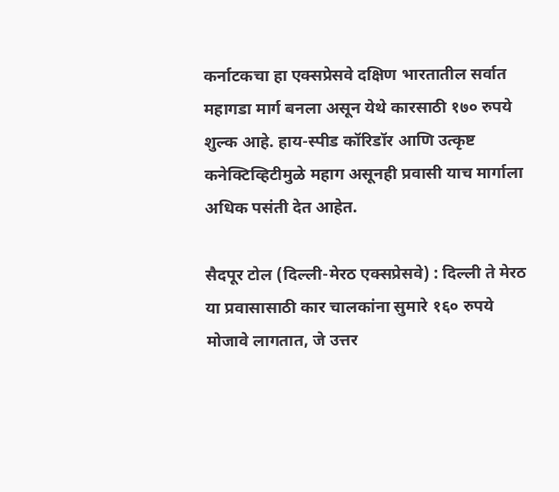कर्नाटकचा हा एक्सप्रेसवे दक्षिण भारतातील सर्वात महागडा मार्ग बनला असून येथे कारसाठी १७० रुपये शुल्क आहे. हाय-स्पीड कॉरिडॉर आणि उत्कृष्ट कनेक्टिव्हिटीमुळे महाग असूनही प्रवासी याच मार्गाला अधिक पसंती देत आहेत.

सैदपूर टोल (दिल्ली-मेरठ एक्सप्रेसवे) : दिल्ली ते मेरठ या प्रवासासाठी कार चालकांना सुमारे १६० रुपये मोजावे लागतात, जे उत्तर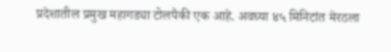प्रदेशातील प्रमुख महागड्या टोलपैकी एक आहे. अवघ्या ४५ मिनिटांत मेरठला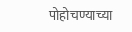पोहोचण्याच्या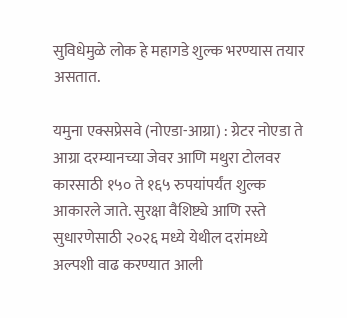सुविधेमुळे लोक हे महागडे शुल्क भरण्यास तयार असतात.

यमुना एक्सप्रेसवे (नोएडा-आग्रा) : ग्रेटर नोएडा ते आग्रा दरम्यानच्या जेवर आणि मथुरा टोलवर कारसाठी १५० ते १६५ रुपयांपर्यंत शुल्क आकारले जाते. सुरक्षा वैशिष्ट्ये आणि रस्ते सुधारणेसाठी २०२६ मध्ये येथील दरांमध्ये अल्पशी वाढ करण्यात आली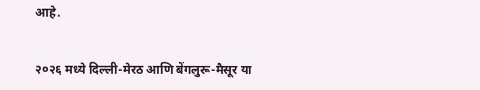आहे.


२०२६ मध्ये दिल्ली-मेरठ आणि बेंगलुरू-मैसूर या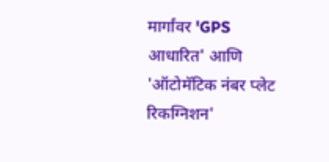मार्गांवर 'GPS आधारित' आणि 'ऑटोमॅटिक नंबर प्लेट रिकग्निशन'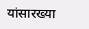यांसारख्या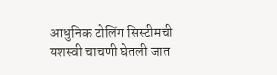आधुनिक टोलिंग सिस्टीमची यशस्वी चाचणी घेतली जात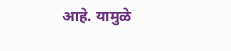आहे. यामुळे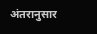अंतरानुसार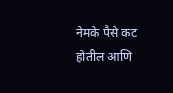नेमके पैसे कट होतील आणि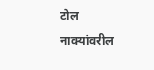टोल नाक्यांवरील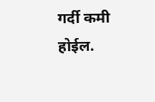गर्दी कमी होईल.